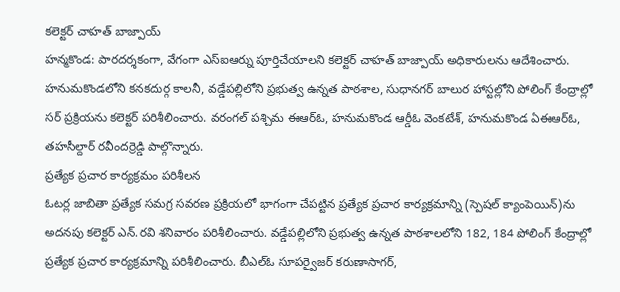కలెక్టర్ చాహత్ బాజ్పాయ్
హన్మకొండ: పారదర్శకంగా, వేగంగా ఎస్ఐఆర్ను పూర్తిచేయాలని కలెక్టర్ చాహత్ బాజ్పాయ్ అధికారులను ఆదేశించారు. హనుమకొండలోని కనకదుర్గ కాలనీ, వడ్డేపల్లిలోని ప్రభుత్వ ఉన్నత పాఠశాల, సుధానగర్ బాలుర హాస్టల్లోని పోలింగ్ కేంద్రాల్లో సర్ ప్రక్రియను కలెక్టర్ పరిశీలించారు. వరంగల్ పశ్చిమ ఈఆర్ఓ, హనుమకొండ ఆర్డీఓ వెంకటేశ్, హనుమకొండ ఏఈఆర్ఓ, తహసీల్దార్ రవీందర్రెడ్డి పాల్గొన్నారు.
ప్రత్యేక ప్రచార కార్యక్రమం పరిశీలన
ఓటర్ల జాబితా ప్రత్యేక సమగ్ర సవరణ ప్రక్రియలో భాగంగా చేపట్టిన ప్రత్యేక ప్రచార కార్యక్రమాన్ని (స్పెషల్ క్యాంపెయిన్)ను అదనపు కలెక్టర్ ఎన్.రవి శనివారం పరిశీలించారు. వడ్డేపల్లిలోని ప్రభుత్వ ఉన్నత పాఠశాలలోని 182, 184 పోలింగ్ కేంద్రాల్లో ప్రత్యేక ప్రచార కార్యక్రమాన్ని పరిశీలించారు. బీఎల్ఓ సూపర్వైజర్ కరుణాసాగర్,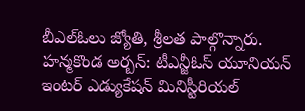బీఎల్ఓలు జ్యోతి, శ్రీలత పాల్గొన్నారు.
హన్మకొండ అర్బన్: టీఎన్జీఓస్ యూనియన్ ఇంటర్ ఎడ్యుకేషన్ మినిస్టీరియల్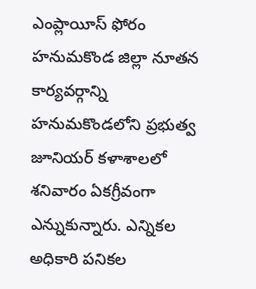ఎంప్లాయీస్ ఫోరం హనుమకొండ జిల్లా నూతన కార్యవర్గాన్ని హనుమకొండలోని ప్రభుత్వ జూనియర్ కళాశాలలో శనివారం ఏకగ్రీవంగా ఎన్నుకున్నారు. ఎన్నికల అధికారి పనికల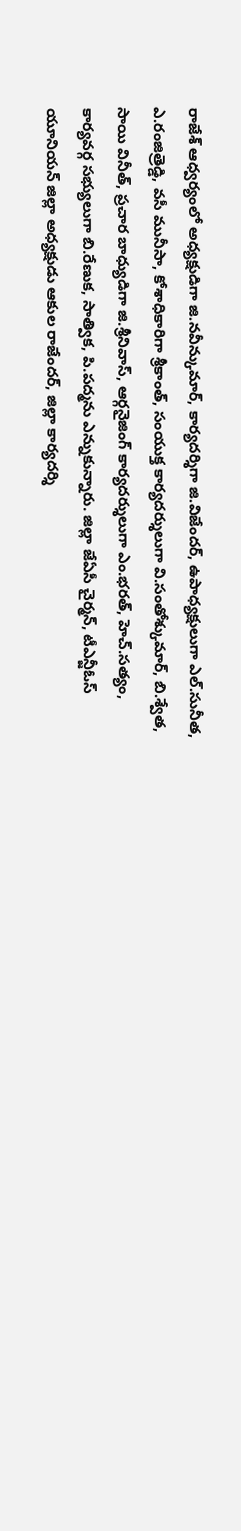రాజేశ్ ఆధ్వర్యంలో అధ్యక్షుడిగా జి.నవీన్కుమార్, కార్యదర్శిగా జి.విజేందర్, ఉపాధ్యక్షులుగా ఎల్.సునీత, ఎ.రంజిత్రెడ్డి, వసీ మునీసా, కోశాధికారిగా శ్రీకాంత్, సంయుక్త కార్యదర్శులుగా వి.సంతోశ్కుమార్, బి.శ్వేత, సాయి వినీత్, ప్రచార బాధ్యుడిగా జి.శ్రీనివాస్, ఆర్గనైజింగ్ కార్యదర్శులుగా ఎం.భరత్, హెచ్.సత్యం, కార్యవర్గ సభ్యులుగా బి.రేణుక, సాత్విక, పి.పద్మను ఎన్నుకున్నారు. జిల్లా జేఏసీ చైర్మన్, టీఎన్జీఓస్ యూనియన్ జిల్లా అధ్యక్షుడు ఆకుల రాజేందర్, జిల్లా కార్యదర్శి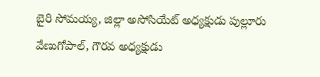బైరి సోమయ్య, జిల్లా అసోసియేట్ అధ్యక్షుడు పుల్లూరు వేణుగోపాల్, గౌరవ అధ్యక్షుడు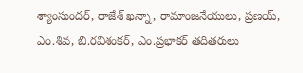శ్యాంసుందర్, రాజేశ్ ఖన్నా, రామాంజనేయులు, ప్రణయ్, ఎం.శివ, బి.రవిశంకర్, ఎం.ప్రభాకర్ తదితరులు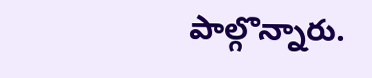పాల్గొన్నారు.